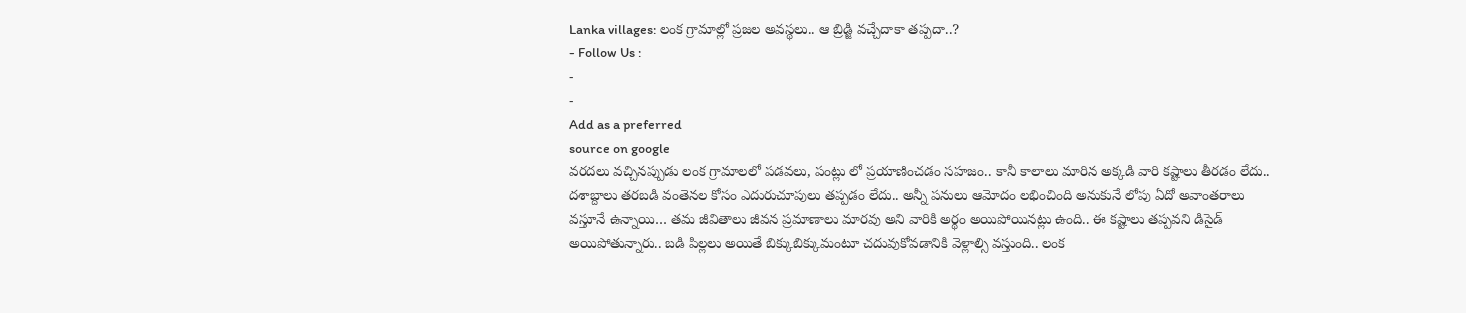Lanka villages: లంక గ్రామాల్లో ప్రజల అవస్థలు.. ఆ బ్రిడ్జి వచ్చేదాకా తప్పదా..?
- Follow Us :
-
-
Add as a preferred
source on google
వరదలు వచ్చినప్పుడు లంక గ్రామాలలో పడవలు, పంట్లు లో ప్రయాణించడం సహజం.. కానీ కాలాలు మారిన అక్కడి వారి కష్టాలు తీరడం లేదు.. దశాబ్దాలు తరబడి వంతెనల కోసం ఎదురుచూపులు తప్పడం లేదు.. అన్నీ పనులు ఆమోదం లభించింది అనుకునే లోపు ఏదో అవాంతరాలు వస్తూనే ఉన్నాయి… తమ జీవితాలు జీవన ప్రమాణాలు మారవు అని వారికి అర్థం అయిపోయినట్లు ఉంది.. ఈ కష్టాలు తప్పవని డిసైడ్ అయిపోతున్నారు.. బడి పిల్లలు అయితే బిక్కుబిక్కుమంటూ చదువుకోవడానికి వెళ్లాల్సి వస్తుంది.. లంక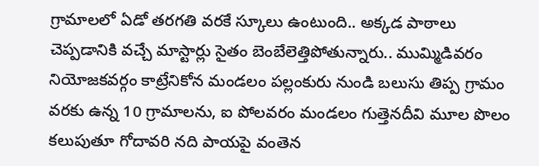గ్రామాలలో ఏడో తరగతి వరకే స్కూలు ఉంటుంది.. అక్కడ పాఠాలు చెప్పడానికి వచ్చే మాస్టార్లు సైతం బెంబేలెత్తిపోతున్నారు.. ముమ్మిడివరం నియోజకవర్గం కాట్రేనికోన మండలం పల్లంకురు నుండి బలుసు తిప్ప గ్రామం వరకు ఉన్న 10 గ్రామాలను, ఐ పోలవరం మండలం గుత్తెనదీవి మూల పొలం కలుపుతూ గోదావరి నది పాయపై వంతెన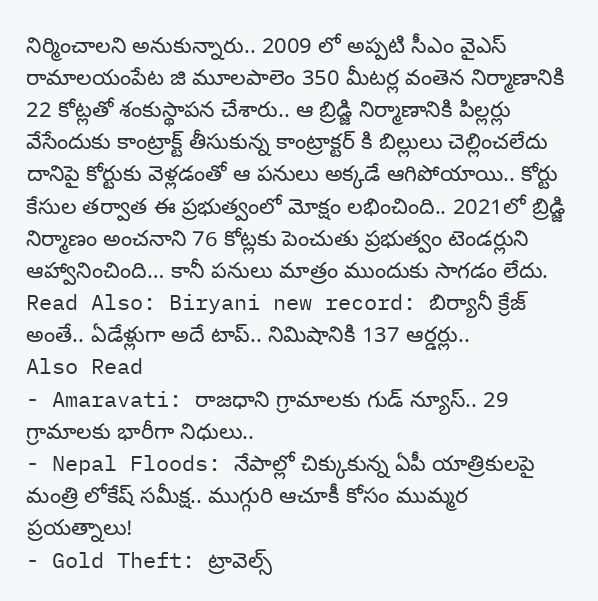నిర్మించాలని అనుకున్నారు.. 2009 లో అప్పటి సీఎం వైఎస్ రామాలయంపేట జి మూలపాలెం 350 మీటర్ల వంతెన నిర్మాణానికి 22 కోట్లతో శంకుస్థాపన చేశారు.. ఆ బ్రిడ్జి నిర్మాణానికి పిల్లర్లు వేసేందుకు కాంట్రాక్ట్ తీసుకున్న కాంట్రాక్టర్ కి బిల్లులు చెల్లించలేదు దానిపై కోర్టుకు వెళ్లడంతో ఆ పనులు అక్కడే ఆగిపోయాయి.. కోర్టు కేసుల తర్వాత ఈ ప్రభుత్వంలో మోక్షం లభించింది.. 2021లో బ్రిడ్జి నిర్మాణం అంచనాని 76 కోట్లకు పెంచుతు ప్రభుత్వం టెండర్లుని ఆహ్వానించింది… కానీ పనులు మాత్రం ముందుకు సాగడం లేదు.
Read Also: Biryani new record: బిర్యానీ క్రేజ్ అంతే.. ఏడేళ్లుగా అదే టాప్.. నిమిషానికి 137 ఆర్డర్లు..
Also Read
- Amaravati: రాజధాని గ్రామాలకు గుడ్ న్యూస్.. 29 గ్రామాలకు భారీగా నిధులు..
- Nepal Floods: నేపాల్లో చిక్కుకున్న ఏపీ యాత్రికులపై మంత్రి లోకేష్ సమీక్ష.. ముగ్గురి ఆచూకీ కోసం ముమ్మర ప్రయత్నాలు!
- Gold Theft: ట్రావెల్స్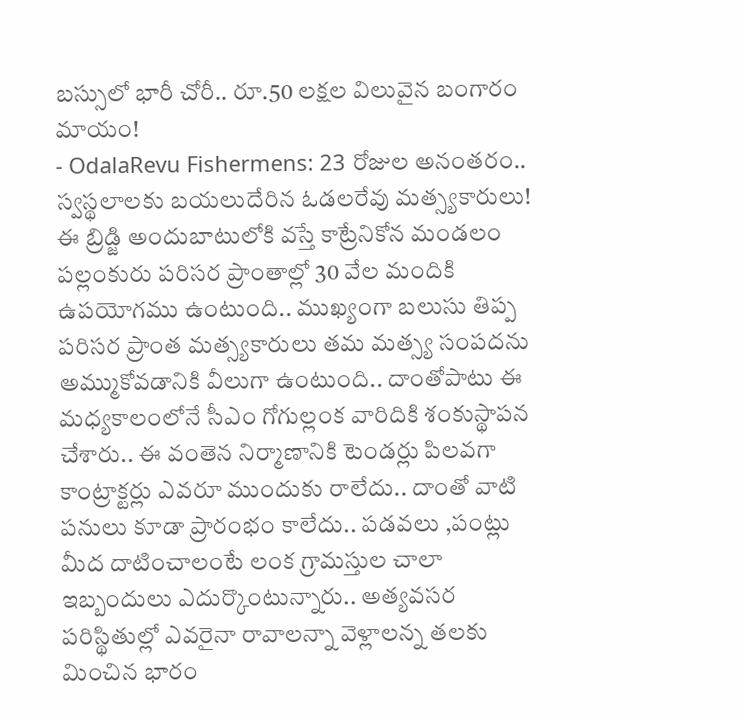బస్సులో భారీ చోరీ.. రూ.50 లక్షల విలువైన బంగారం మాయం!
- OdalaRevu Fishermens: 23 రోజుల అనంతరం.. స్వస్థలాలకు బయలుదేరిన ఓడలరేవు మత్స్యకారులు!
ఈ బ్రిడ్జి అందుబాటులోకి వస్తే కాట్రేనికోన మండలం పల్లంకురు పరిసర ప్రాంతాల్లో 30 వేల మందికి ఉపయోగము ఉంటుంది.. ముఖ్యంగా బలుసు తిప్ప పరిసర ప్రాంత మత్స్యకారులు తమ మత్స్య సంపదను అమ్ముకోవడానికి వీలుగా ఉంటుంది.. దాంతోపాటు ఈ మధ్యకాలంలోనే సీఎం గోగుల్లంక వారిదికి శంకుస్థాపన చేశారు.. ఈ వంతెన నిర్మాణానికి టెండర్లు పిలవగా కాంట్రాక్టర్లు ఎవరూ ముందుకు రాలేదు.. దాంతో వాటి పనులు కూడా ప్రారంభం కాలేదు.. పడవలు ,పంట్లు మీద దాటించాలంటే లంక గ్రామస్తుల చాలా ఇబ్బందులు ఎదుర్కొంటున్నారు.. అత్యవసర పరిస్థితుల్లో ఎవరైనా రావాలన్నా వెళ్లాలన్న తలకు మించిన భారం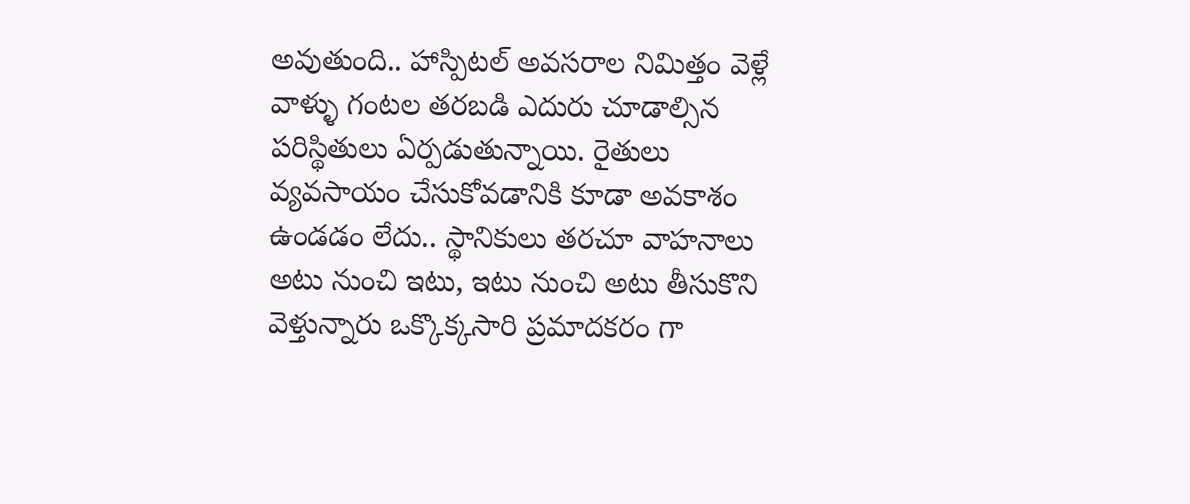అవుతుంది.. హాస్పిటల్ అవసరాల నిమిత్తం వెళ్లే వాళ్ళు గంటల తరబడి ఎదురు చూడాల్సిన పరిస్థితులు ఏర్పడుతున్నాయి. రైతులు వ్యవసాయం చేసుకోవడానికి కూడా అవకాశం ఉండడం లేదు.. స్థానికులు తరచూ వాహనాలు అటు నుంచి ఇటు, ఇటు నుంచి అటు తీసుకొని వెళ్తున్నారు ఒక్కొక్కసారి ప్రమాదకరం గా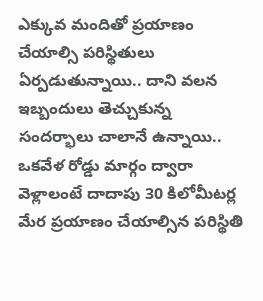ఎక్కువ మందితో ప్రయాణం చేయాల్సి పరిస్థితులు ఏర్పడుతున్నాయి.. దాని వలన ఇబ్బందులు తెచ్చుకున్న సందర్భాలు చాలానే ఉన్నాయి.. ఒకవేళ రోడ్డు మార్గం ద్వారా వెళ్లాలంటే దాదాపు 30 కిలోమీటర్ల మేర ప్రయాణం చేయాల్సిన పరిస్థితి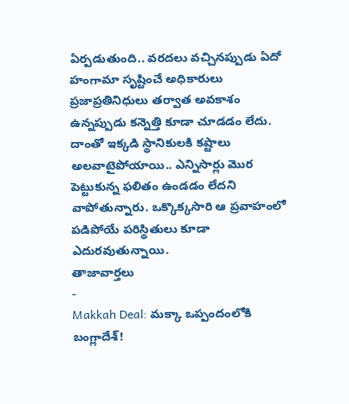ఏర్పడుతుంది.. వరదలు వచ్చినప్పుడు ఏదో హంగామా సృష్టించే అధికారులు ప్రజాప్రతినిధులు తర్వాత అవకాశం ఉన్నప్పుడు కన్నెత్తి కూడా చూడడం లేదు. దాంతో ఇక్కడి స్థానికులకి కష్టాలు అలవాటైపోయాయి.. ఎన్నిసార్లు మొర పెట్టుకున్న ఫలితం ఉండడం లేదని వాపోతున్నారు. ఒక్కొక్కసారి ఆ ప్రవాహంలో పడిపోయే పరిస్థితులు కూడా ఎదురవుతున్నాయి.
తాజావార్తలు
-
Makkah Deal: మక్కా ఒప్పందంలోకి బంగ్లాదేశ్!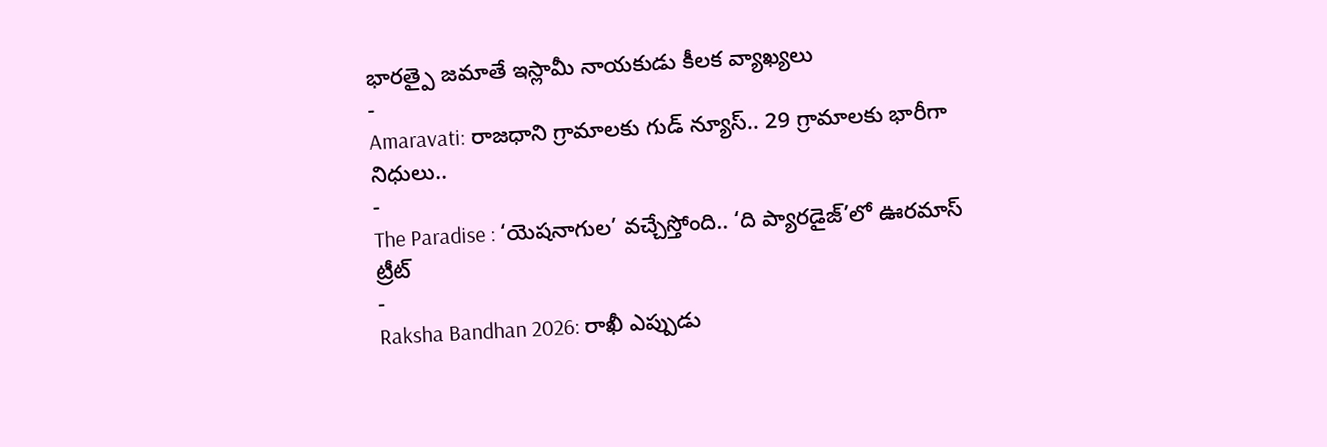భారత్పై జమాతే ఇస్లామీ నాయకుడు కీలక వ్యాఖ్యలు
-
Amaravati: రాజధాని గ్రామాలకు గుడ్ న్యూస్.. 29 గ్రామాలకు భారీగా నిధులు..
-
The Paradise : ‘యెషనాగుల’ వచ్చేస్తోంది.. ‘ది ప్యారడైజ్’లో ఊరమాస్ ట్రీట్
-
Raksha Bandhan 2026: రాఖీ ఎప్పుడు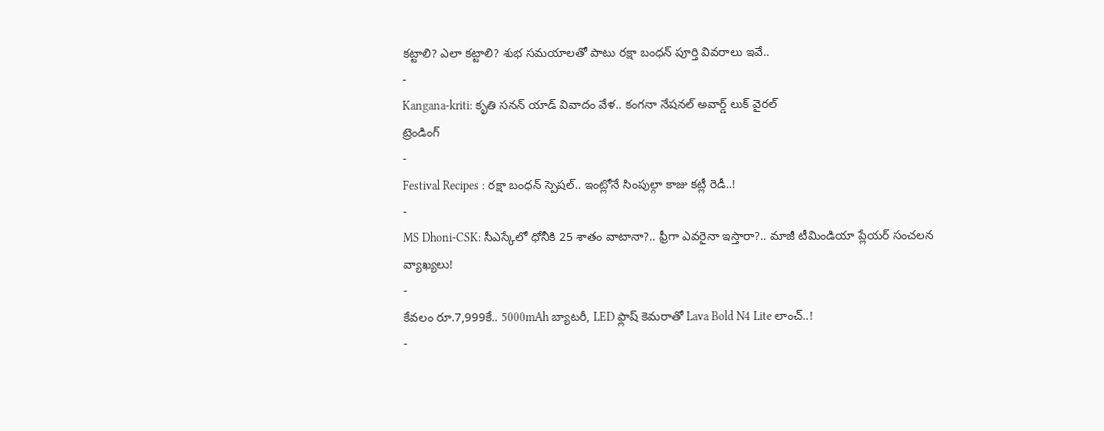కట్టాలి? ఎలా కట్టాలి? శుభ సమయాలతో పాటు రక్షా బంధన్ పూర్తి వివరాలు ఇవే..
-
Kangana-kriti: కృతి సనన్ యాడ్ వివాదం వేళ.. కంగనా నేషనల్ అవార్డ్ లుక్ వైరల్
ట్రెండింగ్
-
Festival Recipes : రక్షా బంధన్ స్పెషల్.. ఇంట్లోనే సింపుల్గా కాజు కట్లీ రెడీ..!
-
MS Dhoni-CSK: సీఎస్కేలో ధోనీకి 25 శాతం వాటానా?.. ఫ్రీగా ఎవరైనా ఇస్తారా?.. మాజీ టీమిండియా ప్లేయర్ సంచలన వ్యాఖ్యలు!
-
కేవలం రూ.7,999కే.. 5000mAh బ్యాటరీ, LED ఫ్లాష్ కెమరాతో Lava Bold N4 Lite లాంచ్..!
-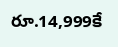రూ.14,999కే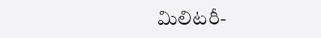మిలిటరీ-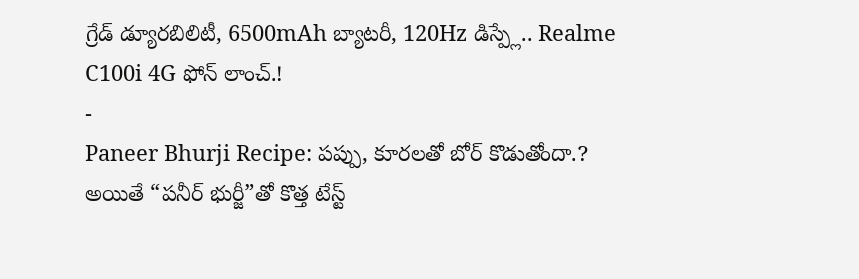గ్రేడ్ డ్యూరబిలిటీ, 6500mAh బ్యాటరీ, 120Hz డిస్ప్లే.. Realme C100i 4G ఫోన్ లాంచ్.!
-
Paneer Bhurji Recipe: పప్పు, కూరలతో బోర్ కొడుతోందా.? అయితే “పనీర్ భుర్జీ”తో కొత్త టేస్ట్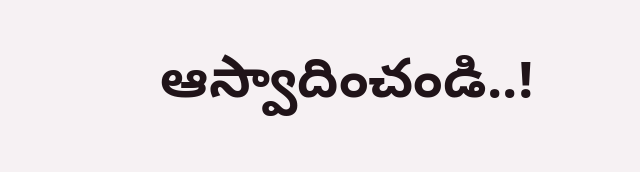ఆస్వాదించండి..!